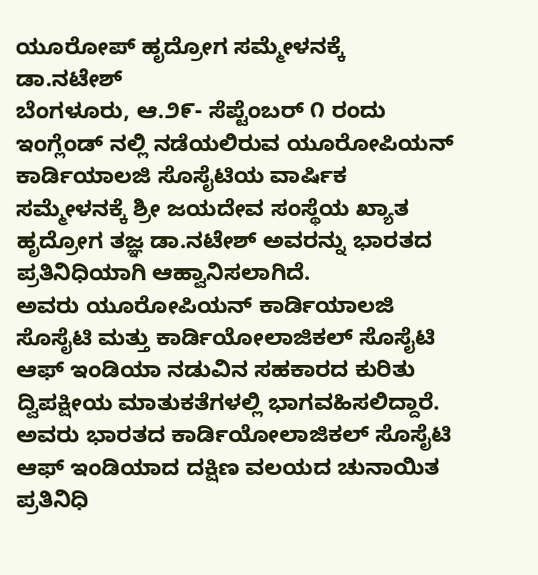ಯೂರೋಪ್ ಹೃದ್ರೋಗ ಸಮ್ಮೇಳನಕ್ಕೆ ಡಾ.ನಟೇಶ್
ಬೆಂಗಳೂರು, ಆ.೨೯- ಸೆಪ್ಟೆಂಬರ್ ೧ ರಂದು ಇಂಗ್ಲೆಂಡ್ ನಲ್ಲಿ ನಡೆಯಲಿರುವ ಯೂರೋಪಿಯನ್ ಕಾರ್ಡಿಯಾಲಜಿ ಸೊಸೈಟಿಯ ವಾರ್ಷಿಕ ಸಮ್ಮೇಳನಕ್ಕೆ ಶ್ರೀ ಜಯದೇವ ಸಂಸ್ಥೆಯ ಖ್ಯಾತ ಹೃದ್ರೋಗ ತಜ್ಞ ಡಾ.ನಟೇಶ್ ಅವರನ್ನು ಭಾರತದ ಪ್ರತಿನಿಧಿಯಾಗಿ ಆಹ್ವಾನಿಸಲಾಗಿದೆ.
ಅವರು ಯೂರೋಪಿಯನ್ ಕಾರ್ಡಿಯಾಲಜಿ ಸೊಸೈಟಿ ಮತ್ತು ಕಾರ್ಡಿಯೋಲಾಜಿಕಲ್ ಸೊಸೈಟಿ ಆಫ್ ಇಂಡಿಯಾ ನಡುವಿನ ಸಹಕಾರದ ಕುರಿತು ದ್ವಿಪಕ್ಷೀಯ ಮಾತುಕತೆಗಳಲ್ಲಿ ಭಾಗವಹಿಸಲಿದ್ದಾರೆ.
ಅವರು ಭಾರತದ ಕಾರ್ಡಿಯೋಲಾಜಿಕಲ್ ಸೊಸೈಟಿ ಆಫ್ ಇಂಡಿಯಾದ ದಕ್ಷಿಣ ವಲಯದ ಚುನಾಯಿತ ಪ್ರತಿನಿಧಿ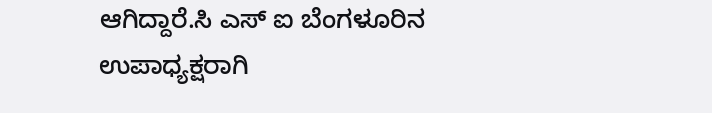ಆಗಿದ್ದಾರೆ.ಸಿ ಎಸ್ ಐ ಬೆಂಗಳೂರಿನ ಉಪಾಧ್ಯಕ್ಷರಾಗಿ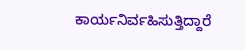ಕಾರ್ಯನಿರ್ವಹಿಸುತ್ತಿದ್ದಾರೆ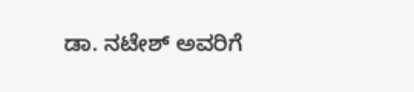ಡಾ. ನಟೇಶ್ ಅವರಿಗೆ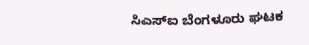ಸಿಎಸ್‌ಐ ಬೆಂಗಳೂರು ಘಟಕ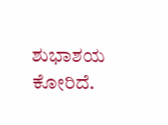ಶುಭಾಶಯ ಕೋರಿದೆ.